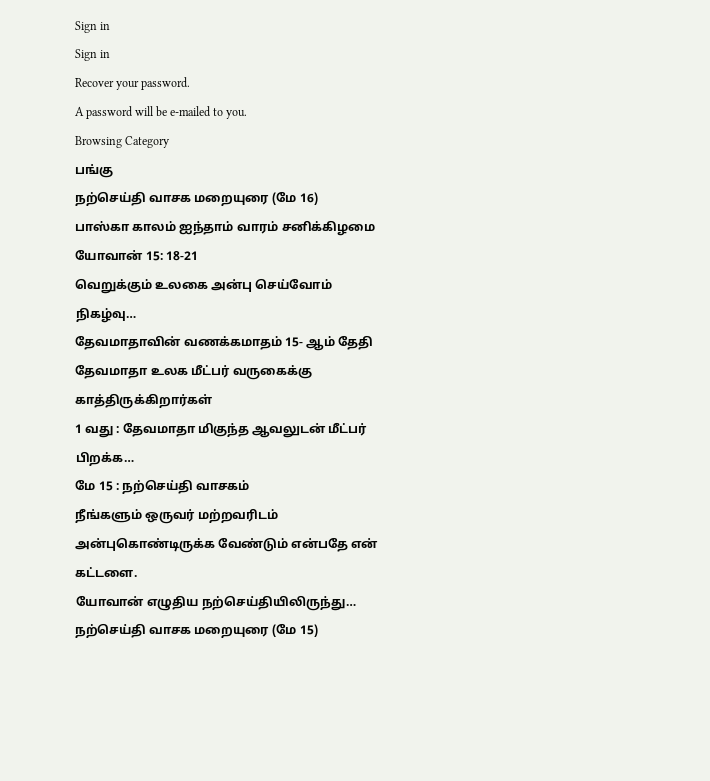Sign in
Sign in
Recover your password.
A password will be e-mailed to you.
Browsing Category
பங்கு
நற்செய்தி வாசக மறையுரை (மே 16)
பாஸ்கா காலம் ஐந்தாம் வாரம் சனிக்கிழமை
யோவான் 15: 18-21
வெறுக்கும் உலகை அன்பு செய்வோம்
நிகழ்வு…
தேவமாதாவின் வணக்கமாதம் 15- ஆம் தேதி
தேவமாதா உலக மீட்பர் வருகைக்கு காத்திருக்கிறார்கள்
1 வது : தேவமாதா மிகுந்த ஆவலுடன் மீட்பர் பிறக்க…
மே 15 : நற்செய்தி வாசகம்
நீங்களும் ஒருவர் மற்றவரிடம் அன்புகொண்டிருக்க வேண்டும் என்பதே என் கட்டளை.
யோவான் எழுதிய நற்செய்தியிலிருந்து…
நற்செய்தி வாசக மறையுரை (மே 15)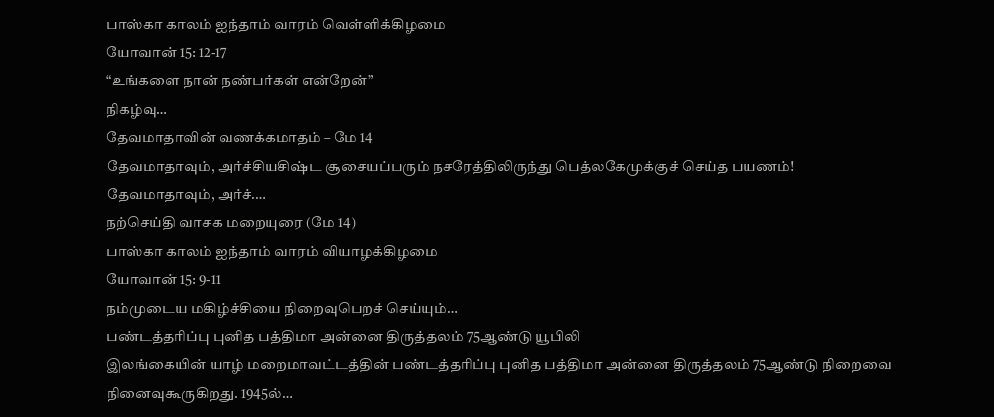பாஸ்கா காலம் ஐந்தாம் வாரம் வெள்ளிக்கிழமை
யோவான் 15: 12-17
“உங்களை நான் நண்பர்கள் என்றேன்”
நிகழ்வு…
தேவமாதாவின் வணக்கமாதம் – மே 14
தேவமாதாவும், அர்ச்சியசிஷ்ட சூசையப்பரும் நசரேத்திலிருந்து பெத்லகேமுக்குச் செய்த பயணம்!
தேவமாதாவும், அர்ச்.…
நற்செய்தி வாசக மறையுரை (மே 14)
பாஸ்கா காலம் ஐந்தாம் வாரம் வியாழக்கிழமை
யோவான் 15: 9-11
நம்முடைய மகிழ்ச்சியை நிறைவுபெறச் செய்யும்…
பண்டத்தரிப்பு புனித பத்திமா அன்னை திருத்தலம் 75ஆண்டு யூபிலி
இலங்கையின் யாழ் மறைமாவட்டத்தின் பண்டத்தரிப்பு புனித பத்திமா அன்னை திருத்தலம் 75ஆண்டு நிறைவை நினைவுகூருகிறது. 1945ல்…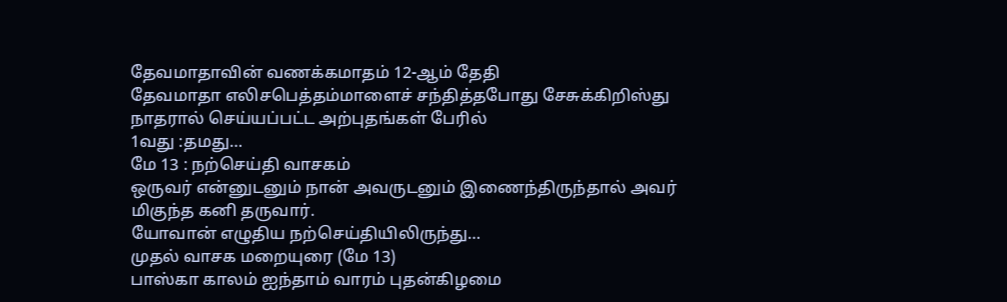தேவமாதாவின் வணக்கமாதம் 12-ஆம் தேதி
தேவமாதா எலிசபெத்தம்மாளைச் சந்தித்தபோது சேசுக்கிறிஸ்து நாதரால் செய்யப்பட்ட அற்புதங்கள் பேரில்
1வது :தமது…
மே 13 : நற்செய்தி வாசகம்
ஒருவர் என்னுடனும் நான் அவருடனும் இணைந்திருந்தால் அவர் மிகுந்த கனி தருவார்.
யோவான் எழுதிய நற்செய்தியிலிருந்து…
முதல் வாசக மறையுரை (மே 13)
பாஸ்கா காலம் ஐந்தாம் வாரம் புதன்கிழமை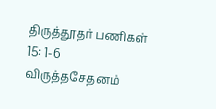திருத்தூதர் பணிகள் 15: 1-6
விருத்தசேதனம்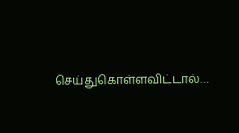செய்துகொள்ளவிட்டால்…